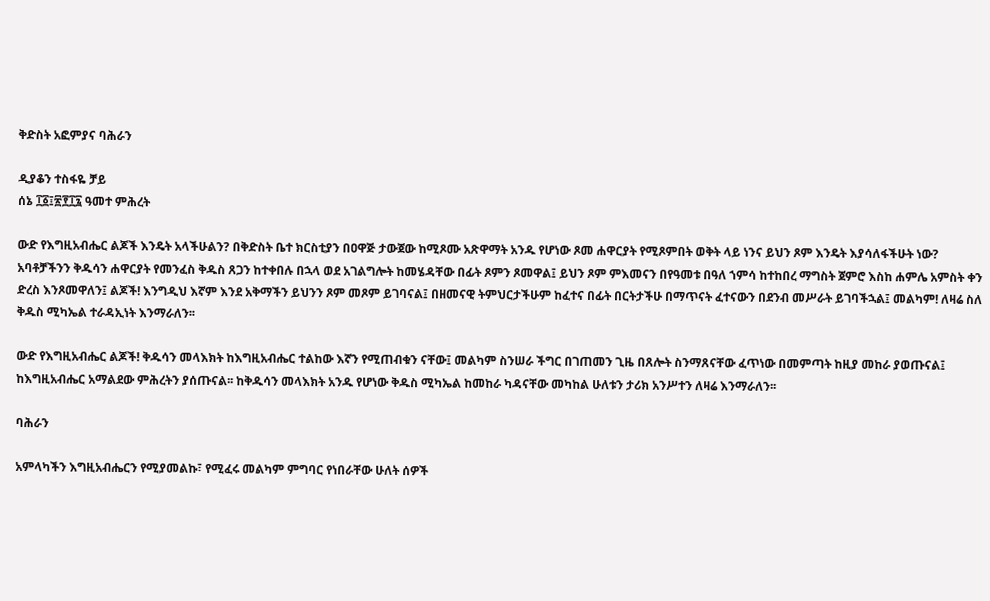ቅድስት አፎምያና ባሕራን

ዲያቆን ተስፋዬ ቻይ
ሰኔ ፲፩፤፳፻፲፯ ዓመተ ምሕረት

ውድ የእግዚአብሔር ልጆች እንዴት አላችሁልን? በቅድስት ቤተ ክርስቲያን በዐዋጅ ታውጀው ከሚጾሙ አጽዋማት አንዱ የሆነው ጾመ ሐዋርያት የሚጾምበት ወቅት ላይ ነንና ይህን ጾም እንዴት እያሳለፋችሁት ነው? አባቶቻችንን ቅዱሳን ሐዋርያት የመንፈስ ቅዱስ ጸጋን ከተቀበሉ በኋላ ወደ አገልግሎት ከመሄዳቸው በፊት ጾምን ጾመዋል፤ ይህን ጾም ምእመናን በየዓመቱ በዓለ ኀምሳ ከተከበረ ማግስት ጀምሮ እስከ ሐምሌ አምስት ቀን ድረስ እንጾመዋለን፤ ልጆች! እንግዲህ እኛም እንደ አቅማችን ይህንን ጾም መጾም ይገባናል፤ በዘመናዊ ትምህርታችሁም ከፈተና በፊት በርትታችሁ በማጥናት ፈተናውን በደንብ መሥራት ይገባችኋል፤ መልካም! ለዛሬ ስለ ቅዱስ ሚካኤል ተራዳኢነት እንማራለን፡፡

ውድ የእግዚአብሔር ልጆች! ቅዱሳን መላእክት ከእግዚአብሔር ተልከው እኛን የሚጠብቁን ናቸው፤ መልካም ስንሠራ ችግር በገጠመን ጊዜ በጸሎት ስንማጸናቸው ፈጥነው በመምጣት ከዚያ መከራ ያወጡናል፤ ከእግዚአብሔር አማልደው ምሕረትን ያሰጡናል፡፡ ከቅዱሳን መላእክት አንዱ የሆነው ቅዱስ ሚካኤል ከመከራ ካዳናቸው መካከል ሁለቱን ታሪክ አንሥተን ለዛሬ እንማራለን፡፡

ባሕራን

አምላካችን እግዚአብሔርን የሚያመልኩ፣ የሚፈሩ መልካም ምግባር የነበራቸው ሁለት ሰዎች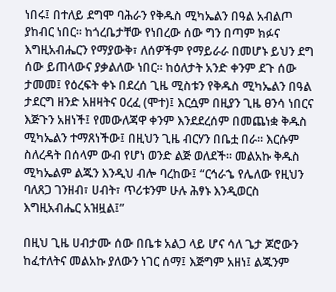ነበሩ፤ በተለይ ደግሞ ባሕራን የቅዱስ ሚካኤልን በዓል አብልጦ ያከብር ነበር፡፡ ከጎረቤታቸው የነበረው ሰው ግን በጣም ክፉና እግዚአብሔርን የማያውቅ፣ ለሰዎችም የማይራራ በመሆኑ ይህን ደግ ሰው ይጠላውና ያቃልለው ነበር፡፡ ከዕለታት አንድ ቀንም ደጉ ሰው ታመመ፤ የዕረፍት ቀኑ በደረሰ ጊዜ ሚስቱን የቅዱስ ሚካኤልን በዓል ታደርግ ዘንድ አዘዛትና ዐረፈ (ሞተ)፤ እርሷም በዚያን ጊዜ ፀንሳ ነበርና እጅጉን አዘነች፤ የመውለጃዋ ቀንም እንደደረሰም በመጨነቋ ቅዱስ ሚካኤልን ተማጸነችው፤ በዚህን ጊዜ ብርሃን በቤቷ በራ፡፡ እርሱም ስለረዳት በሰላም ውብ የሆነ ወንድ ልጅ ወለደች፡፡ መልአኩ ቅዱስ ሚካኤልም ልጁን እንዲህ ብሎ ባረከው፤ “ርኅራኄ የሌለው የዚህን ባለጸጋ ገንዘብ፣ ሀብት፣ ጥሪቱንም ሁሉ ሕፃኑ እንዲወርስ እግዚአብሔር አዝዟል፤”

በዚህ ጊዜ ሀብታሙ ሰው በቤቱ አልጋ ላይ ሆና ሳለ ጌታ ጆሮውን ከፈተለትና መልአኩ ያለውን ነገር ሰማ፤ እጅግም አዘነ፤ ልጁንም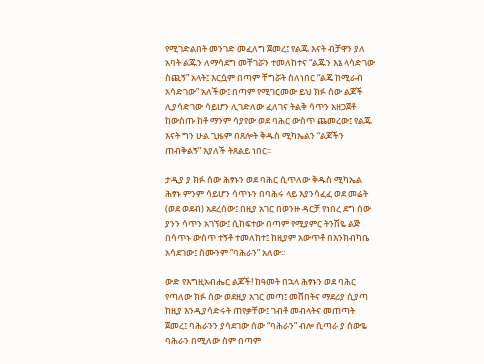የሚገድልበት መንገድ መፈለግ ጀመረ፤ የልጁ እናት ብቻዋን ያለ አባት ልጁን ለማሳደግ መቸገሯን ተመለከተና “ልጁን እኔ ላሳድገው ስጪኝ” አላት፤ እርሷም በጣም ቸግሯት ስለነበር “ልጄ ከሚራብ አሳድገው” አለችው፤ በጣም የሚገርመው ይህ ክፉ ሰው ልጆች ሊያሳድገው ሳይሆን ሊገድለው ፈለገና ትልቅ ሳጥን አዘጋጀቶ ከውስጡ ከቶ ማንም ሳያየው ወደ ባሕር ውስጥ ጨመረው፤ የልጁ እናት ግን ሁል ጊዜም በጸሎት ቅዱስ ሚካኤልን “ልጆችን ጠብቅልኝ” እያለች ትጸልይ ነበር፡፡

ታዲያ ያ ክፉ ሰው ሕፃኑን ወደ ባሕር ሲጥለው ቅዱስ ሚካኤል ሕፃኑ ምንም ሳይሆን ሳጥኑን በባሕሩ ላይ እያንሳፈፈ ወደ መሬት (ወደ ወደብ) አደረሰው፤ በዚያ አገር በወንዙ ዳርቻ የነበረ ደግ ሰው ያንን ሳጥን አገኘው፤ ሲከፍተው በጣም የሚያምር ትንሽዬ ልጅ በሳጥኑ ውስጥ ተኝቶ ተመለከተ፤ ከዚያም አውጥቶ በእንክብካቤ አሳደገው፤ ስሙንም “ባሕራን” አለው፡፡

ውድ የእግዚአብሔር ልጆች! ከዓመት በኋላ ሕፃኑን ወደ ባሕር የጣለው ክፉ ሰው ወደዚያ አገር መጣ፤ መሸበትና ማደሪያ ሲያጣ ከዚያ እንዲያሳድሩት ጠየቃቸው፤ ገብቶ መብላትና መጠጣት ጀመረ፤ ባሕራንን ያሳደገው ሰው “ባሕራን” ብሎ ሲጣራ ያ ሰውዬ ባሕራን በሚለው ስም በጣም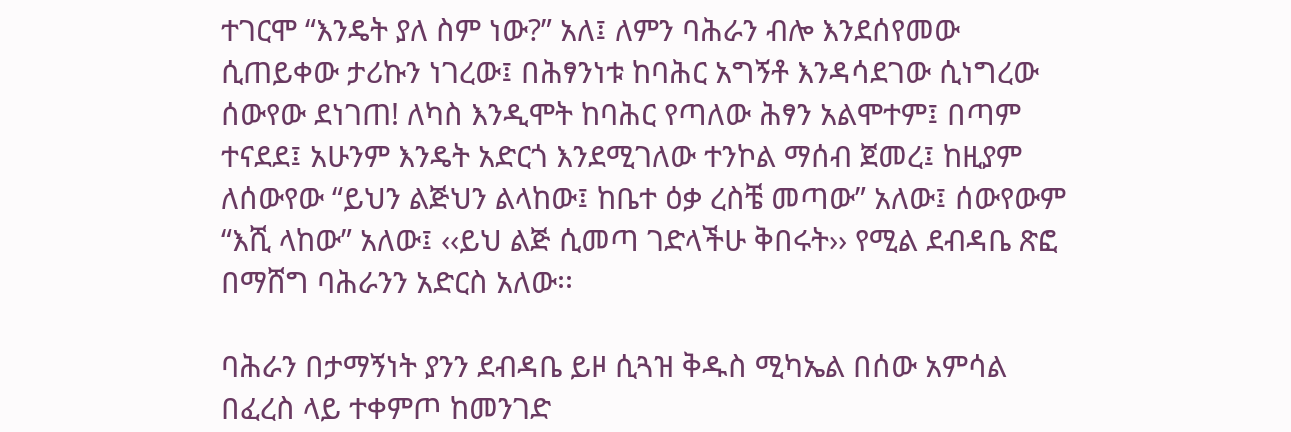ተገርሞ “እንዴት ያለ ስም ነው?” አለ፤ ለምን ባሕራን ብሎ እንደሰየመው ሲጠይቀው ታሪኩን ነገረው፤ በሕፃንነቱ ከባሕር አግኝቶ እንዳሳደገው ሲነግረው ሰውየው ደነገጠ! ለካስ እንዲሞት ከባሕር የጣለው ሕፃን አልሞተም፤ በጣም ተናደደ፤ አሁንም እንዴት አድርጎ እንደሚገለው ተንኮል ማሰብ ጀመረ፤ ከዚያም ለሰውየው “ይህን ልጅህን ልላከው፤ ከቤተ ዕቃ ረስቼ መጣው” አለው፤ ሰውየውም “እሺ ላከው” አለው፤ ‹‹ይህ ልጅ ሲመጣ ገድላችሁ ቅበሩት›› የሚል ደብዳቤ ጽፎ በማሸግ ባሕራንን አድርስ አለው፡፡

ባሕራን በታማኝነት ያንን ደብዳቤ ይዞ ሲጓዝ ቅዱስ ሚካኤል በሰው አምሳል በፈረስ ላይ ተቀምጦ ከመንገድ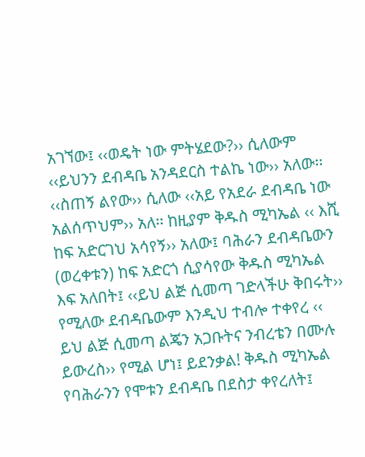አገኘው፤ ‹‹ወዴት ነው ምትሄደው?›› ሲለውም ‹‹ይህንን ደብዳቤ አንዳደርስ ተልኬ ነው›› አለው፡፡ ‹‹ስጠኝ ልየው›› ሲለው ‹‹አይ የአደራ ደብዳቤ ነው አልሰጥህም›› አለ፡፡ ከዚያም ቅዱስ ሚካኤል ‹‹ እሺ ከፍ አድርገህ አሳየኝ›› አለው፤ ባሕራን ደብዳቤውን (ወረቀቱን) ከፍ አድርጎ ሲያሳየው ቅዱስ ሚካኤል እፍ አለበት፤ ‹‹ይህ ልጅ ሲመጣ ገድላችሁ ቅበሩት›› የሚለው ደብዳቤውም እንዲህ ተብሎ ተቀየረ ‹‹ ይህ ልጅ ሲመጣ ልጄን አጋቡትና ንብረቴን በሙሉ ይውረስ›› የሚል ሆነ፤ ይደንቃል! ቅዱስ ሚካኤል የባሕራንን የሞቱን ደብዳቤ በደስታ ቀየረለት፤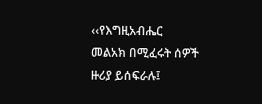‹‹የእግዚአብሔር መልአክ በሚፈሩት ሰዎች ዙሪያ ይሰፍራሉ፤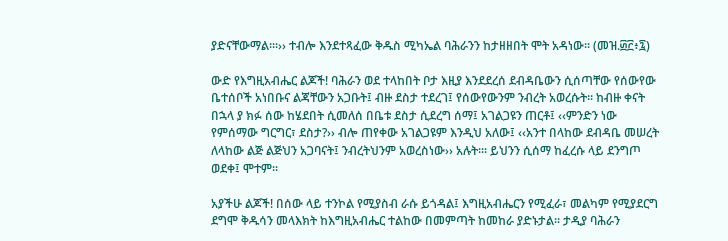ያድናቸውማል፡።›› ተብሎ እንደተጻፈው ቅዱስ ሚካኤል ባሕራንን ከታዘዘበት ሞት አዳነው፡፡ (መዝ.፴፫፥፯)

ውድ የእግዚአብሔር ልጆች! ባሕራን ወደ ተላከበት ቦታ እዚያ እንደደረሰ ደብዳቤውን ሲሰጣቸው የሰውየው ቤተሰቦች አነበቡና ልጃቸውን አጋቡት፤ ብዙ ደስታ ተደረገ፤ የሰውየውንም ንብረት አወረሱት፡፡ ከብዙ ቀናት በኋላ ያ ክፉ ሰው ከሄደበት ሲመለሰ በቤቱ ደስታ ሲደረግ ሰማ፤ አገልጋዩን ጠርቶ፤ ‹‹ምንድን ነው የምሰማው ግርግር፣ ደስታ?›› ብሎ ጠየቀው አገልጋዩም እንዲህ አለው፤ ‹‹አንተ በላከው ደብዳቤ መሠረት ለላከው ልጅ ልጅህን አጋባናት፤ ንብረትህንም አወረስነው›› አሉት፡። ይህንን ሲሰማ ከፈረሱ ላይ ደንግጦ ወደቀ፤ ሞተም፡፡

አያችሁ ልጆች! በሰው ላይ ተንኮል የሚያስብ ራሱ ይጎዳል፤ እግዚአብሔርን የሚፈራ፣ መልካም የሚያደርግ ደግሞ ቅዱሳን መላእክት ከእግዚአብሔር ተልከው በመምጣት ከመከራ ያድኑታል፡፡ ታዲያ ባሕራን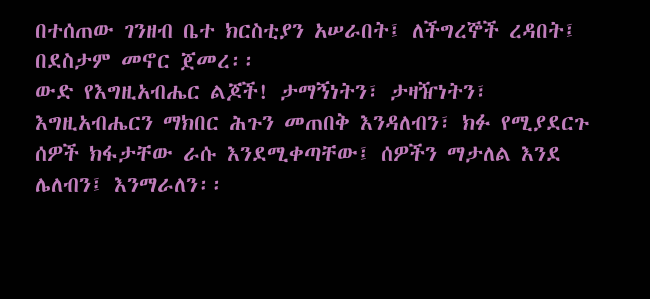በተሰጠው ገንዘብ ቤተ ክርስቲያን አሠራበት፤ ለችግረኞች ረዳበት፤ በደስታም መኖር ጀመረ፡፡
ውድ የእግዚአብሔር ልጆች! ታማኝነትን፣ ታዛዥነትን፣ እግዚአብሔርን ማክበር ሕጉን መጠበቅ እንዳለብን፣ ክፉ የሚያደርጉ ሰዎች ክፋታቸው ራሱ እንደሚቀጣቸው፤ ሰዎችን ማታለል እንደ ሌለብን፤ እንማራለን፡፡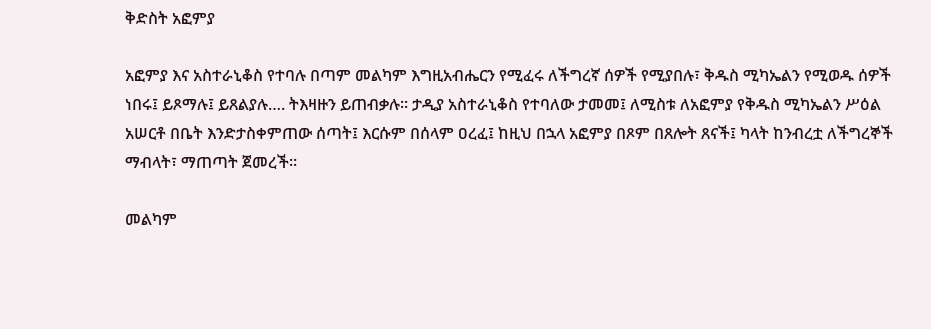ቅድስት አፎምያ

አፎምያ እና አስተራኒቆስ የተባሉ በጣም መልካም እግዚአብሔርን የሚፈሩ ለችግረኛ ሰዎች የሚያበሉ፣ ቅዱስ ሚካኤልን የሚወዱ ሰዎች ነበሩ፤ ይጾማሉ፤ ይጸልያሉ…. ትእዛዙን ይጠብቃሉ፡፡ ታዲያ አስተራኒቆስ የተባለው ታመመ፤ ለሚስቱ ለአፎምያ የቅዱስ ሚካኤልን ሥዕል አሠርቶ በቤት እንድታስቀምጠው ሰጣት፤ እርሱም በሰላም ዐረፈ፤ ከዚህ በኋላ አፎምያ በጾም በጸሎት ጸናች፤ ካላት ከንብረቷ ለችግረኞች ማብላት፣ ማጠጣት ጀመረች፡፡

መልካም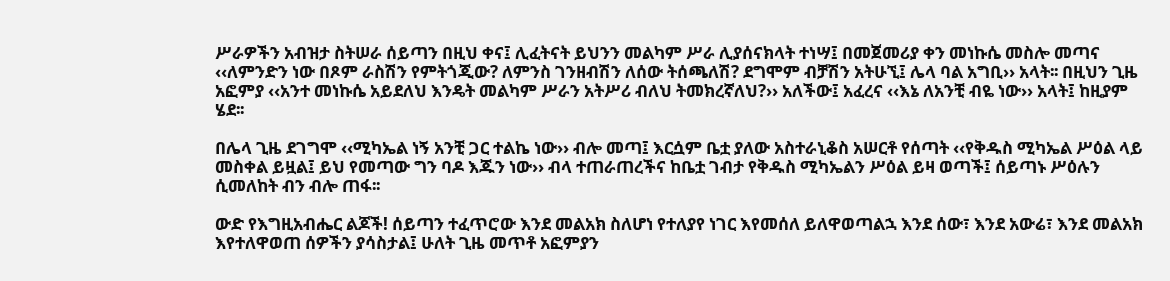ሥራዎችን አብዝታ ስትሠራ ሰይጣን በዚህ ቀና፤ ሊፈትናት ይህንን መልካም ሥራ ሊያሰናክላት ተነሣ፤ በመጀመሪያ ቀን መነኩሴ መስሎ መጣና ‹‹ለምንድን ነው በጾም ራስሽን የምትጎጂው? ለምንስ ገንዘብሽን ለሰው ትሰጫለሽ? ደግሞም ብቻሽን አትሁኚ፤ ሌላ ባል አግቢ›› አላት፡፡ በዚህን ጊዜ አፎምያ ‹‹አንተ መነኩሴ አይደለህ እንዴት መልካም ሥራን አትሥሪ ብለህ ትመክረኛለህ?›› አለችው፤ አፈረና ‹‹እኔ ለአንቺ ብዬ ነው›› አላት፤ ከዚያም ሄደ፡፡

በሌላ ጊዜ ደገግሞ ‹‹ሚካኤል ነኝ አንቺ ጋር ተልኬ ነው›› ብሎ መጣ፤ እርሷም ቤቷ ያለው አስተራኒቆስ አሠርቶ የሰጣት ‹‹የቅዱስ ሚካኤል ሥዕል ላይ መስቀል ይዟል፤ ይህ የመጣው ግን ባዶ እጁን ነው›› ብላ ተጠራጠረችና ከቤቷ ገብታ የቅዱስ ሚካኤልን ሥዕል ይዛ ወጣች፤ ሰይጣኑ ሥዕሉን ሲመለከት ብን ብሎ ጠፋ፡፡

ውድ የእግዚአብሔር ልጆች! ሰይጣን ተፈጥሮው እንደ መልአክ ስለሆነ የተለያየ ነገር እየመሰለ ይለዋወጣልኋ እንደ ሰው፣ እንደ አውሬ፣ እንደ መልአክ እየተለዋወጠ ሰዎችን ያሳስታል፤ ሁለት ጊዜ መጥቶ አፎምያን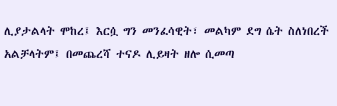ሊያታልላት ሞከረ፤ እርሷ ግን መንፈሳዊት፣ መልካም ደግ ሴት ስለነበረች አልቻላትም፤ በመጨረሻ ተናዶ ሊይዛት ዘሎ ሲመጣ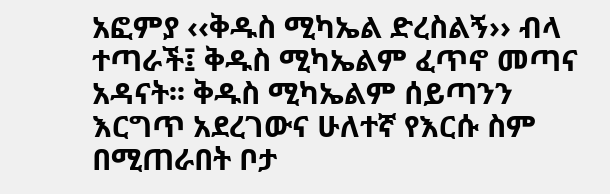አፎምያ ‹‹ቅዱስ ሚካኤል ድረስልኝ›› ብላ ተጣራች፤ ቅዱስ ሚካኤልም ፈጥኖ መጣና አዳናት፡፡ ቅዱስ ሚካኤልም ሰይጣንን እርግጥ አደረገውና ሁለተኛ የእርሱ ስም በሚጠራበት ቦታ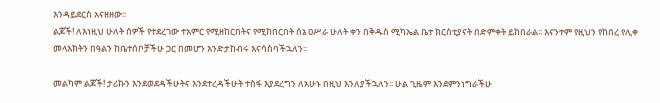እንዳይደርስ አናዘዘው፡፡
ልጆች! ለእነዚህ ሁለት ሰዎች የተደረገው ተአምር የሚዘከርበትና የሚከበርበት ሰኔ ዐሥራ ሁለት ቀን በቅዱስ ሚካኤል ቤተ ክርስቲያናት በድምቀት ይከበራል፡፡ እናንተም የዚህን የከበረ የሊቀ መላእክትን በዓልን ከቤተሰቦቻችሁ ጋር በመሆን እንድታከብሩ እናሳስባችኋለን፡፡

መልካም ልጆች! ታሪኩን እንደወደዳችሁትና እንደተረዳችሁት ተስፋ እያደረግን ለአሁኑ በዚህ እንለያችኋለን፡፡ ሁል ጊዜም እንደምንነግራችሁ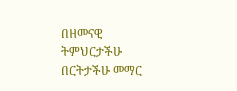በዘመናዊ ትምህርታችሁ በርትታችሁ መማር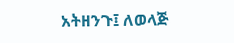አትዘንጉ፤ ለወላጅ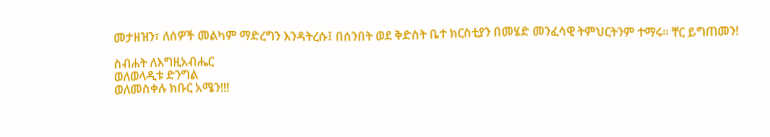መታዘዝን፣ ለሰዎች መልካም ማድረግን እንዳትረሱ፤ በሰንበት ወደ ቅድስት ቤተ ክርስቲያን በመሄድ መንፈሳዊ ትምህርትንም ተማሩ፡፡ ቸር ይግጠመን!

ስብሐት ለእግዚአብሔር
ወለወላዲቱ ድንግል
ወለመስቀሉ ክቡር አሜን!!!